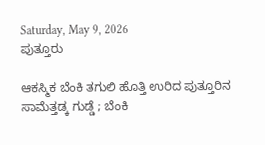Saturday, May 9, 2026
ಪುತ್ತೂರು

ಆಕಸ್ಮಿಕ ಬೆಂಕಿ ತಗುಲಿ ಹೊತ್ತಿ ಉರಿದ ಪುತ್ತೂರಿನ ಸಾಮೆತ್ತಡ್ಕ ಗುಡ್ಡೆ ; ಬೆಂಕಿ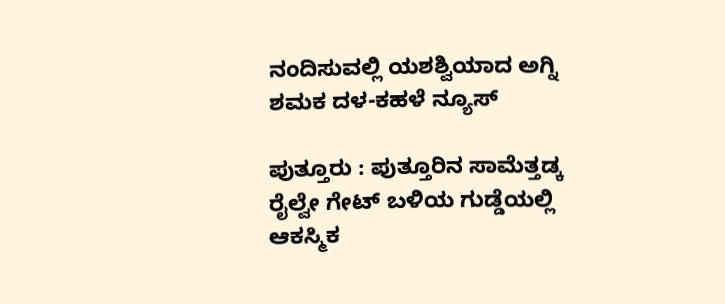ನಂದಿಸುವಲ್ಲಿ ಯಶಶ್ವಿಯಾದ ಅಗ್ನಿ ಶಮಕ ದಳ-ಕಹಳೆ ನ್ಯೂಸ್

ಪುತ್ತೂರು : ಪುತ್ತೂರಿನ ಸಾಮೆತ್ತಡ್ಕ ರೈಲ್ವೇ ಗೇಟ್ ಬಳಿಯ ಗುಡ್ಡೆಯಲ್ಲಿ ಆಕಸ್ಮಿಕ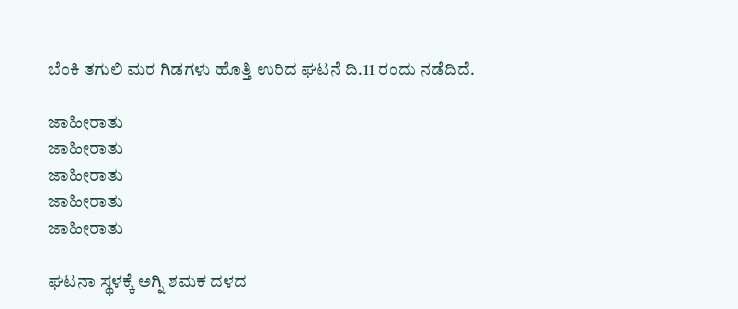ಬೆಂಕಿ ತಗುಲಿ ಮರ ಗಿಡಗಳು ಹೊತ್ತಿ ಉರಿದ ಘಟನೆ ದಿ.11 ರಂದು ನಡೆದಿದೆ.

ಜಾಹೀರಾತು
ಜಾಹೀರಾತು
ಜಾಹೀರಾತು
ಜಾಹೀರಾತು
ಜಾಹೀರಾತು

ಘಟನಾ ಸ್ಥಳಕ್ಕೆ ಅಗ್ನಿ ಶಮಕ ದಳದ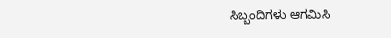ಸಿಬ್ಬಂದಿಗಳು ಆಗಮಿಸಿ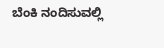ಬೆಂಕಿ ನಂದಿಸುವಲ್ಲಿ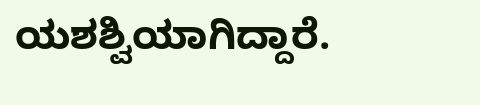ಯಶಶ್ವಿಯಾಗಿದ್ದಾರೆ.